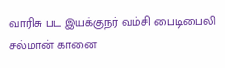வாரிசு பட இயக்குநர் வம்சி பைடிபைலி சல்மான் கானை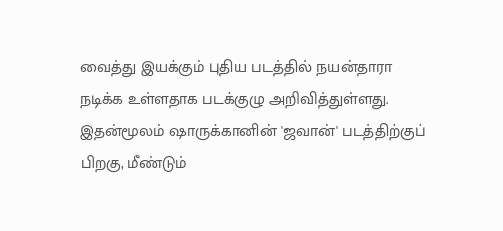வைத்து இயக்கும் புதிய படத்தில் நயன்தாரா நடிக்க உள்ளதாக படக்குழு அறிவித்துள்ளது. இதன்மூலம் ஷாருக்கானின் 'ஜவான்' படத்திற்குப் பிறகு, மீண்டும்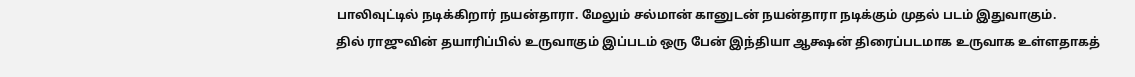பாலிவுட்டில் நடிக்கிறார் நயன்தாரா. மேலும் சல்மான் கானுடன் நயன்தாரா நடிக்கும் முதல் படம் இதுவாகும்.
தில் ராஜுவின் தயாரிப்பில் உருவாகும் இப்படம் ஒரு பேன் இந்தியா ஆக்ஷன் திரைப்படமாக உருவாக உள்ளதாகத்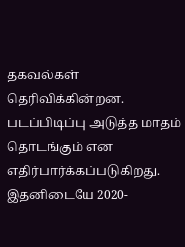தகவல்கள் தெரிவிக்கின்றன. படப்பிடிப்பு அடுத்த மாதம் தொடங்கும் என எதிர்பார்க்கப்படுகிறது.
இதனிடையே 2020-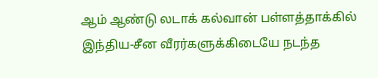ஆம் ஆண்டு லடாக் கல்வான் பள்ளத்தாக்கில் இந்திய-சீன வீரர்களுக்கிடையே நடந்த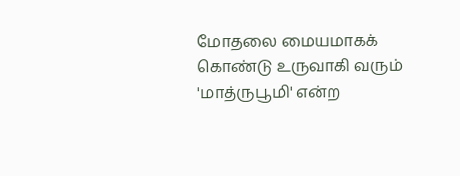மோதலை மையமாகக் கொண்டு உருவாகி வரும் 'மாத்ருபூமி' என்ற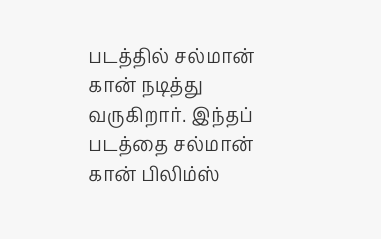படத்தில் சல்மான் கான் நடித்து வருகிறார். இந்தப் படத்தை சல்மான் கான் பிலிம்ஸ்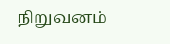நிறுவனம்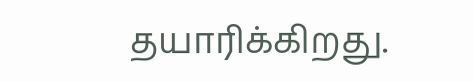தயாரிக்கிறது.